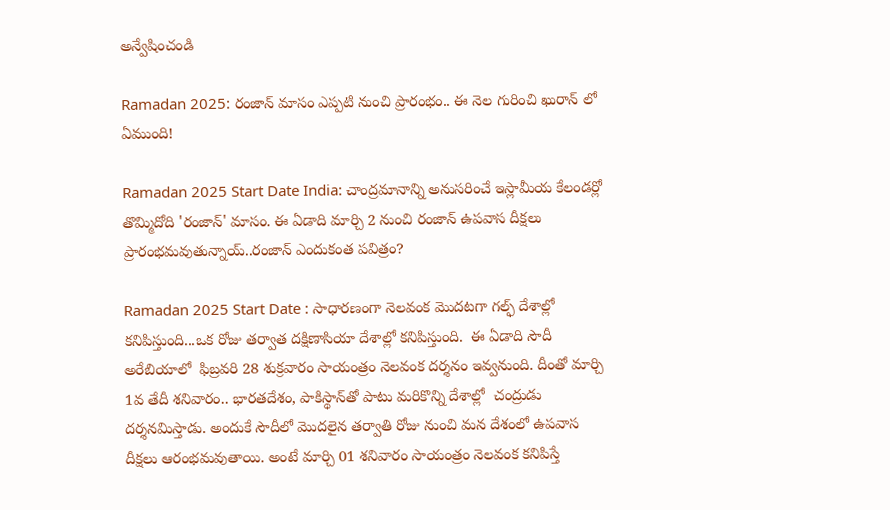అన్వేషించండి

Ramadan 2025: రంజాన్ మాసం ఎప్పటి నుంచి ప్రారంభం.. ఈ నెల గురించి ఖురాన్ లో ఏముంది!

Ramadan 2025 Start Date India: చాంద్రమానాన్ని అనుసరించే ఇస్లామీయ కేలండర్లో తొమ్మిదోది 'రంజాన్' మాసం. ఈ ఏడాది మార్చి 2 నుంచి రంజాన్ ఉపవాస దీక్షలు ప్రారంభమవుతున్నాయ్..రంజాన్ ఎందుకంత పవిత్రం?

Ramadan 2025 Start Date : సాధారణంగా నెలవంక మొదటగా గల్ఫ్ దేశాల్లో కనిపిస్తుంది...ఒక రోజు తర్వాత దక్షిణాసియా దేశాల్లో కనిపిస్తుంది.  ఈ ఏడాది సౌదీ అరేబియాలో  ఫిబ్రవరి 28 శుక్రవారం సాయంత్రం నెలవంక దర్శనం ఇవ్వనుంది. దీంతో మార్చి 1వ తేదీ శనివారం.. భారతదేశం, పాకిస్థాన్‌తో పాటు మరికొన్ని దేశాల్లో  చంద్రుడు దర్శనమిస్తాడు. అందుకే సౌదీలో మొదలైన తర్వాతి రోజు నుంచి మన దేశంలో ఉపవాస దీక్షలు ఆరంభమవుతాయి. అంటే మార్చి 01 శనివారం సాయంత్రం నెలవంక కనిపిస్తే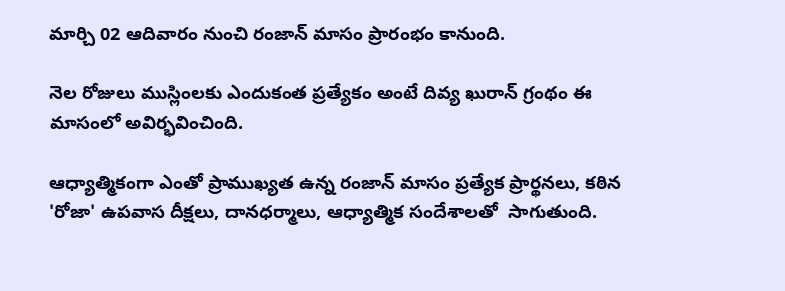మార్చి 02 ఆదివారం నుంచి రంజాన్ మాసం ప్రారంభం కానుంది.

నెల రోజులు ముస్లింలకు ఎందుకంత ప్రత్యేకం అంటే దివ్య ఖురాన్ గ్రంథం ఈ మాసంలో అవిర్భవించింది.

ఆధ్యాత్మికంగా ఎంతో ప్రాముఖ్యత ఉన్న రంజాన్‌ మాసం ప్రత్యేక ప్రార్థనలు, కఠిన 'రోజా' ఉపవాస దీక్షలు, దానధర్మాలు, ఆధ్యాత్మిక సందేశాలతో  సాగుతుంది.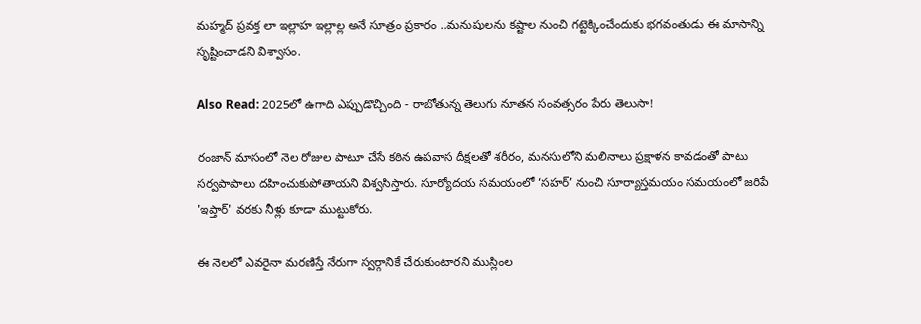మహ్మద్‌ ప్రవక్త లా ఇల్లాహ ఇల్లాల్ల అనే సూత్రం ప్రకారం ..మనుషులను కష్టాల నుంచి గట్టెక్కించేందుకు భగవంతుడు ఈ మాసాన్ని సృష్టించాడని విశ్వాసం.

Also Read: 2025లో ఉగాది ఎప్పుడొచ్చింది - రాబోతున్న తెలుగు నూతన సంవత్సరం పేరు తెలుసా!

రంజాన్ మాసంలో నెల రోజుల పాటూ చేసే కఠిన ఉపవాస దీక్షలతో శరీరం, మనసులోని మలినాలు ప్రక్షాళన కావడంతో పాటు సర్వపాపాలు దహించుకుపోతాయని విశ్వసిస్తారు. సూర్యోదయ సమయంలో ‘సహర్‌’ నుంచి సూర్యాస్తమయం సమయంలో జరిపే 'ఇప్తార్‌' వరకు నీళ్లు కూడా ముట్టుకోరు.

ఈ నెలలో ఎవరైనా మరణిస్తే నేరుగా స్వర్గానికే చేరుకుంటారని ముస్లింల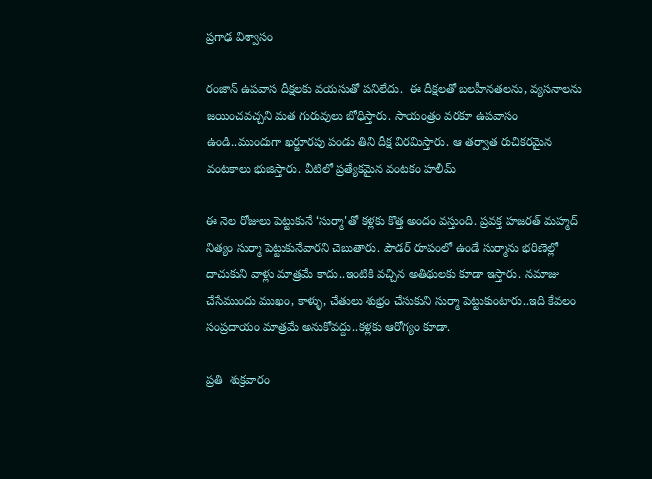ప్రగాఢ విశ్వాసం

రంజాన్ ఉపవాస దీక్షలకు వయసుతో పనిలేదు.  ఈ దీక్షలతో బలహీనతలను, వ్యసనాలను జయించవచ్చని మత గురువులు బోధిస్తారు. సాయంత్రం వరకూ ఉపవాసం ఉండి..ముందుగా ఖర్జూరపు పండు తిని దీక్ష విరమిస్తారు. ఆ తర్వాత రుచికరమైన వంటకాలు భుజిస్తారు. వీటిలో ప్రత్యేకమైన వంటకం హలీమ్

ఈ నెల రోజులు పెట్టుకునే ‘సుర్మా'తో కళ్లకు కొత్త అందం వస్తుంది. ప్రవక్త హజరత్‌ మహ్మద్‌ నిత్యం సుర్మా పెట్టుకునేవారని చెబుతారు. పౌడర్‌ రూపంలో ఉండే సుర్మాను భరిణెల్లో దాచుకుని వాళ్లు మాత్రమే కాదు..ఇంటికి వచ్చిన అతిథులకు కూడా ఇస్తారు. నమాజు చేసేముందు ముఖం, కాళ్ళు, చేతులు శుభ్రం చేసుకుని సుర్మా పెట్టుకుంటారు..ఇది కేవలం సంప్రదాయం మాత్రమే అనుకోవద్దు..కళ్లకు ఆరోగ్యం కూడా.

ప్రతి  శుక్రవారం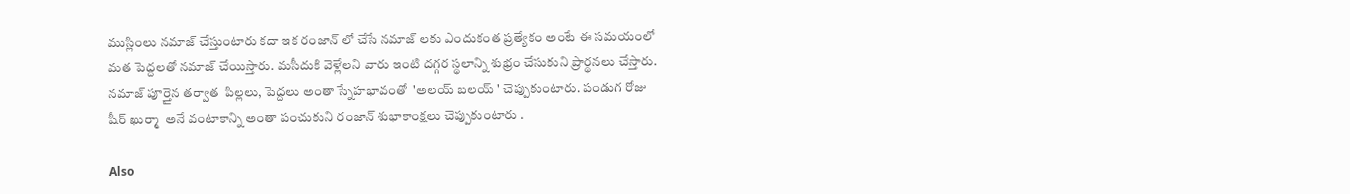ముస్లింలు నమాజ్‌ చేస్తుంటారు కదా ఇక రంజాన్ లో చేసే నమాజ్ లకు ఎందుకంత ప్రత్యేకం అంటే ఈ సమయంలో మత పెద్దలతో నమాజ్ చేయిస్తారు. మసీదుకి వెళ్లేలని వారు ఇంటి దగ్గర స్థలాన్ని శుభ్రం చేసుకుని ప్రార్థనలు చేస్తారు. నమాజ్ పూర్తైన తర్వాత  పిల్లలు, పెద్దలు అంతా స్నేహభావంతో  'అలయ్ బలయ్ ' చెప్పుకుంటారు. పండుగ రోజు షీర్‌ ఖుర్మా  అనే వంటాకాన్ని అంతా పంచుకుని రంజాన్ శుభాకాంక్షలు చెప్పుకుంటారు .

Also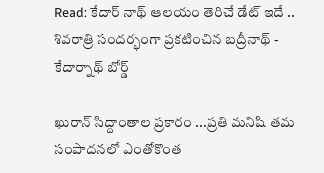Read: కేదార్ నాథ్ ఆలయం తెరిచే డేట్ ఇదే .. శివరాత్రి సందర్భంగా ప్రకటించిన బద్రీనాథ్ - కేదార్నాథ్ బోర్డ్

ఖురాన్ సిద్దాంతాల ప్రకారం ...ప్రతి మనిషి తమ సంపాదనలో ఎంతోకొంత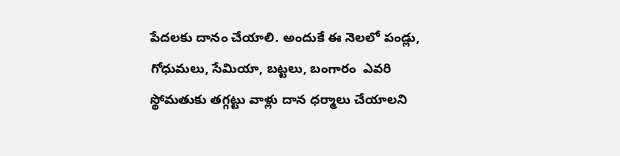పేదలకు దానం చేయాలి. అందుకే ఈ నెలలో పండ్లు, గోధుమలు, సేమియా, బట్టలు, బంగారం  ఎవరి స్థోమతుకు తగ్గట్టు వాళ్లు దాన ధర్మాలు చేయాలని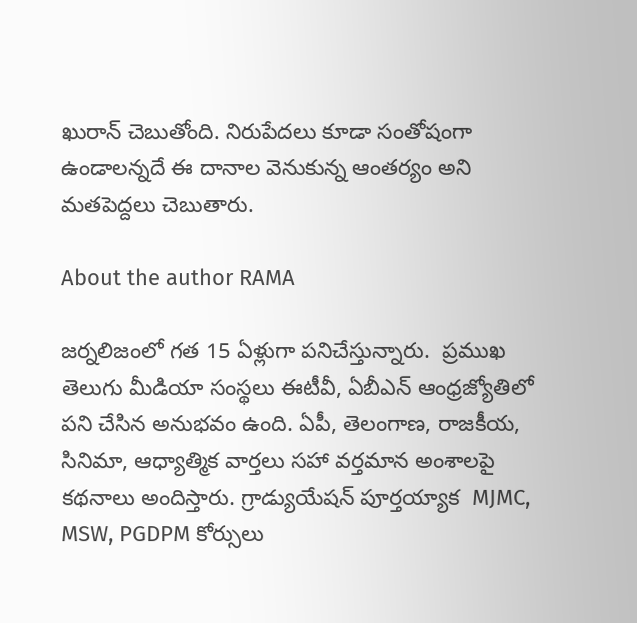ఖురాన్ చెబుతోంది. నిరుపేదలు కూడా సంతోషంగా ఉండాలన్నదే ఈ దానాల వెనుకున్న ఆంతర్యం అని మతపెద్దలు చెబుతారు.

About the author RAMA

జర్నలిజంలో గత 15 ఏళ్లుగా పనిచేస్తున్నారు.  ప్రముఖ తెలుగు మీడియా సంస్థలు ఈటీవీ, ఏబీఎన్‌ ఆంధ్రజ్యోతిలో పని చేసిన అనుభవం ఉంది. ఏపీ, తెలంగాణ, రాజకీయ, సినిమా, ఆధ్యాత్మిక వార్తలు సహా వర్తమాన అంశాలపై కథనాలు అందిస్తారు. గ్రాడ్యుయేషన్ పూర్తయ్యాక  MJMC, MSW, PGDPM కోర్సులు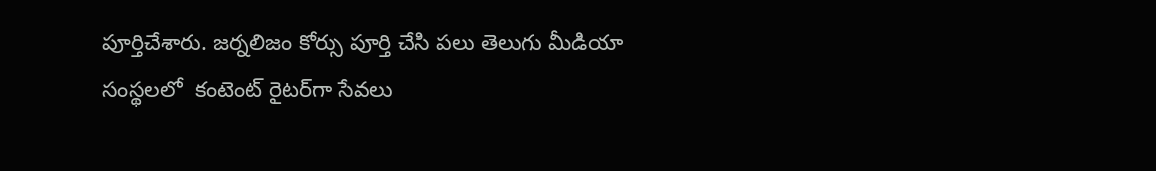పూర్తిచేశారు. జర్నలిజం కోర్సు పూర్తి చేసి పలు తెలుగు మీడియా సంస్థలలో  కంటెంట్ రైటర్‌గా సేవలు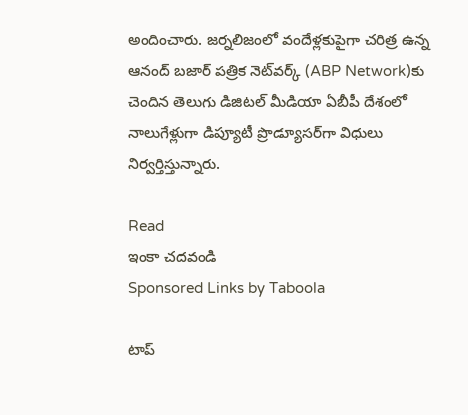అందించారు. జర్నలిజంలో వందేళ్లకుపైగా చరిత్ర ఉన్న ఆనంద్ బజార్ పత్రిక నెట్‌వర్క్ (ABP Network)కు చెందిన తెలుగు డిజిటల్ మీడియా ఏబీపీ దేశంలో నాలుగేళ్లుగా డిప్యూటీ ప్రొడ్యూసర్‌గా విధులు నిర్వర్తిస్తున్నారు.

Read
ఇంకా చదవండి
Sponsored Links by Taboola

టాప్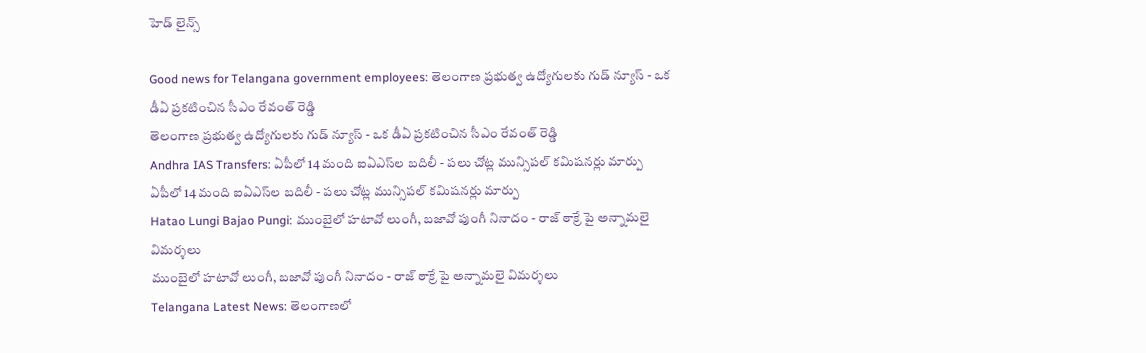హెడ్ లైన్స్

Good news for Telangana government employees: తెలంగాణ ప్రభుత్వ ఉద్యోగులకు గుడ్ న్యూస్ - ఒక డీఏ ప్రకటించిన సీఎం రేవంత్ రెడ్డి
తెలంగాణ ప్రభుత్వ ఉద్యోగులకు గుడ్ న్యూస్ - ఒక డీఏ ప్రకటించిన సీఎం రేవంత్ రెడ్డి
Andhra IAS Transfers: ఏపీలో 14 మంది ఐఏఎస్‌ల బదిలీ - పలు చోట్ల మున్సిపల్ కమిషనర్లు మార్పు
ఏపీలో 14 మంది ఐఏఎస్‌ల బదిలీ - పలు చోట్ల మున్సిపల్ కమిషనర్లు మార్పు
Hatao Lungi Bajao Pungi: ముంబైలో హటావో లుంగీ, బజావో పుంగీ నినాదం - రాజ్ ఠాక్రే పై అన్నామలై విమర్శలు
ముంబైలో హటావో లుంగీ, బజావో పుంగీ నినాదం - రాజ్ ఠాక్రే పై అన్నామలై విమర్శలు
Telangana Latest News: తెలంగాణలో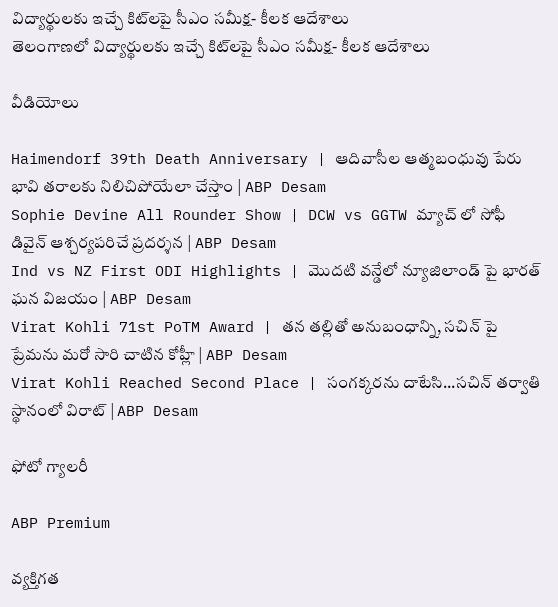విద్యార్థులకు ఇచ్చే కిట్‌లపై సీఎం సమీక్ష- కీలక ఆదేశాలు
తెలంగాణలో విద్యార్థులకు ఇచ్చే కిట్‌లపై సీఎం సమీక్ష- కీలక ఆదేశాలు

వీడియోలు

Haimendorf 39th Death Anniversary | ఆదివాసీల ఆత్మబంధువు పేరు భావి తరాలకు నిలిచిపోయేలా చేస్తాం | ABP Desam
Sophie Devine All Rounder Show | DCW vs GGTW మ్యాచ్ లో సోఫీ డివైన్ ఆశ్చర్యపరిచే ప్రదర్శన | ABP Desam
Ind vs NZ First ODI Highlights | మొదటి వన్డేలో న్యూజిలాండ్ పై భారత్ ఘన విజయం | ABP Desam
Virat Kohli 71st PoTM Award | తన తల్లితో అనుబంధాన్ని, సచిన్ పై ప్రేమను మరో సారి చాటిన కోహ్లీ | ABP Desam
Virat Kohli Reached Second Place | సంగక్కరను దాటేసి...సచిన్ తర్వాతి స్థానంలో విరాట్ | ABP Desam

ఫోటో గ్యాలరీ

ABP Premium

వ్యక్తిగత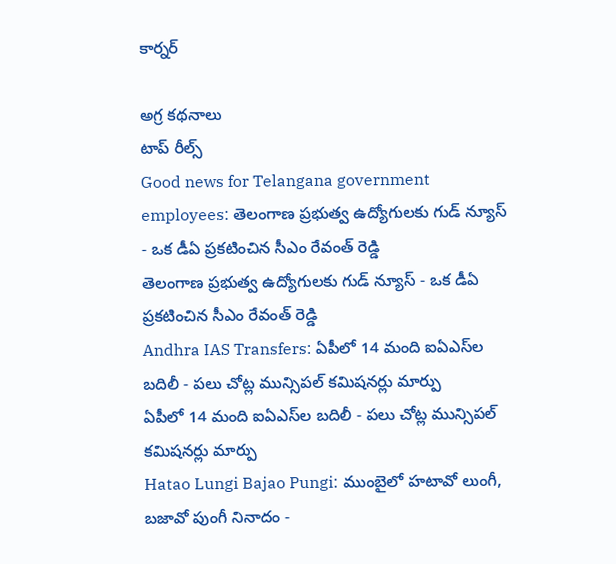కార్నర్

అగ్ర కథనాలు
టాప్ రీల్స్
Good news for Telangana government employees: తెలంగాణ ప్రభుత్వ ఉద్యోగులకు గుడ్ న్యూస్ - ఒక డీఏ ప్రకటించిన సీఎం రేవంత్ రెడ్డి
తెలంగాణ ప్రభుత్వ ఉద్యోగులకు గుడ్ న్యూస్ - ఒక డీఏ ప్రకటించిన సీఎం రేవంత్ రెడ్డి
Andhra IAS Transfers: ఏపీలో 14 మంది ఐఏఎస్‌ల బదిలీ - పలు చోట్ల మున్సిపల్ కమిషనర్లు మార్పు
ఏపీలో 14 మంది ఐఏఎస్‌ల బదిలీ - పలు చోట్ల మున్సిపల్ కమిషనర్లు మార్పు
Hatao Lungi Bajao Pungi: ముంబైలో హటావో లుంగీ, బజావో పుంగీ నినాదం -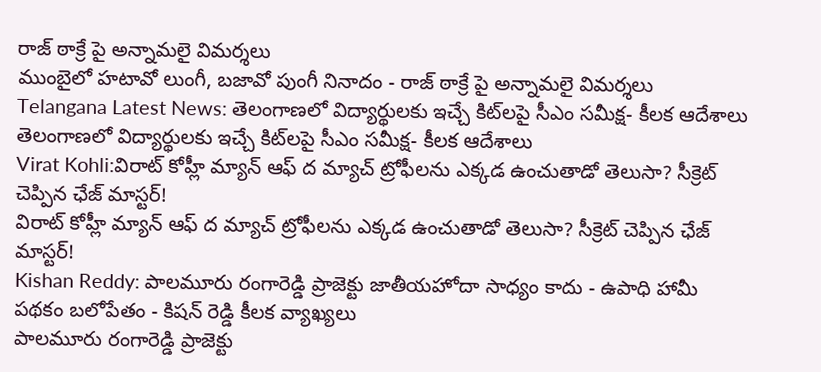రాజ్ ఠాక్రే పై అన్నామలై విమర్శలు
ముంబైలో హటావో లుంగీ, బజావో పుంగీ నినాదం - రాజ్ ఠాక్రే పై అన్నామలై విమర్శలు
Telangana Latest News: తెలంగాణలో విద్యార్థులకు ఇచ్చే కిట్‌లపై సీఎం సమీక్ష- కీలక ఆదేశాలు
తెలంగాణలో విద్యార్థులకు ఇచ్చే కిట్‌లపై సీఎం సమీక్ష- కీలక ఆదేశాలు
Virat Kohli:విరాట్ కోహ్లీ మ్యాన్ ఆఫ్‌ ద మ్యాచ్ ట్రోఫీలను ఎక్కడ ఉంచుతాడో తెలుసా? సీక్రెట్ చెప్పిన ఛేజ్‌ మాస్టర్!
విరాట్ కోహ్లీ మ్యాన్ ఆఫ్‌ ద మ్యాచ్ ట్రోఫీలను ఎక్కడ ఉంచుతాడో తెలుసా? సీక్రెట్ చెప్పిన ఛేజ్‌ మాస్టర్!
Kishan Reddy: పాలమూరు రంగారెడ్డి ప్రాజెక్టు జాతీయహోదా సాధ్యం కాదు - ఉపాధి హామీ పథకం బలోపేతం - కిషన్ రెడ్డి కీలక వ్యాఖ్యలు
పాలమూరు రంగారెడ్డి ప్రాజెక్టు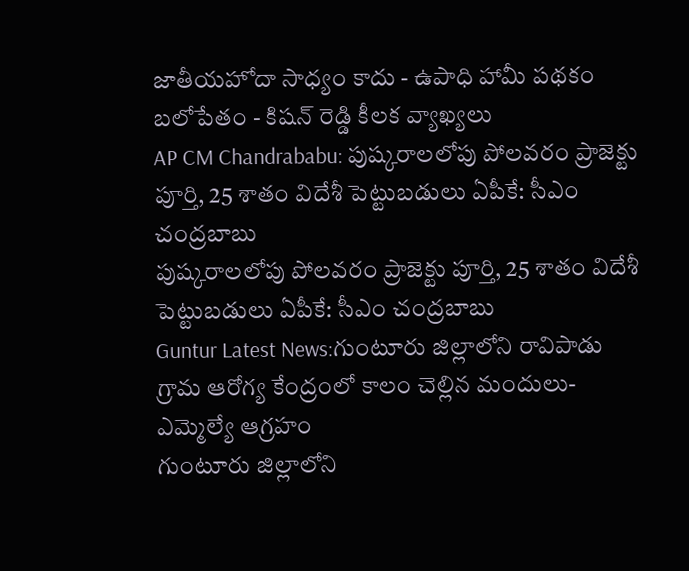జాతీయహోదా సాధ్యం కాదు - ఉపాధి హామీ పథకం బలోపేతం - కిషన్ రెడ్డి కీలక వ్యాఖ్యలు
AP CM Chandrababu: పుష్కరాలలోపు పోలవరం ప్రాజెక్టు పూర్తి, 25 శాతం విదేశీ పెట్టుబడులు ఏపీకే: సీఎం చంద్రబాబు
పుష్కరాలలోపు పోలవరం ప్రాజెక్టు పూర్తి, 25 శాతం విదేశీ పెట్టుబడులు ఏపీకే: సీఎం చంద్రబాబు
Guntur Latest News:గుంటూరు జిల్లాలోని రావిపాడు గ్రామ ఆరోగ్య కేంద్రంలో కాలం చెల్లిన మందులు- ఎమ్మెల్యే ఆగ్రహం
గుంటూరు జిల్లాలోని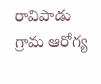రావిపాడు గ్రామ ఆరోగ్య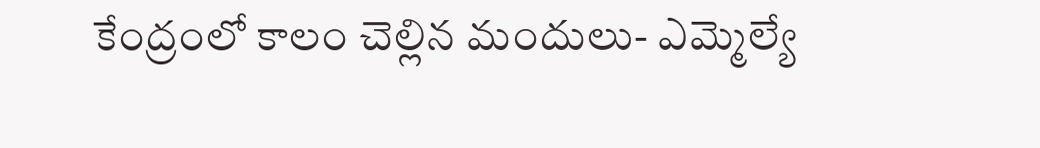కేంద్రంలో కాలం చెల్లిన మందులు- ఎమ్మెల్యే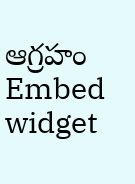ఆగ్రహం
Embed widget